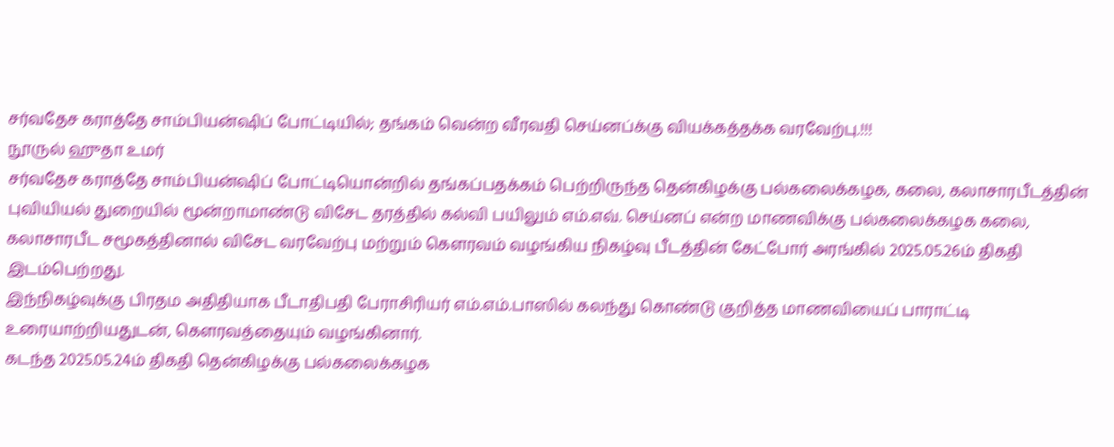சர்வதேச கராத்தே சாம்பியன்ஷிப் போட்டியில்; தங்கம் வென்ற வீரவதி செய்னப்க்கு வியக்கத்தக்க வரவேற்பு.!!!
நூருல் ஹுதா உமர்
சர்வதேச கராத்தே சாம்பியன்ஷிப் போட்டியொன்றில் தங்கப்பதக்கம் பெற்றிருந்த தென்கிழக்கு பல்கலைக்கழக, கலை, கலாசாரபீடத்தின் புவியியல் துறையில் மூன்றாமாண்டு விசேட தரத்தில் கல்வி பயிலும் எம்.எவ். செய்னப் என்ற மாணவிக்கு பல்கலைக்கழக கலை, கலாசாரபீட சமூகத்தினால் விசேட வரவேற்பு மற்றும் கௌரவம் வழங்கிய நிகழ்வு பீடத்தின் கேட்போர் அரங்கில் 2025.05.26ம் திகதி இடம்பெற்றது.
இந்நிகழ்வுக்கு பிரதம அதிதியாக பீடாதிபதி பேராசிரியர் எம்.எம்.பாஸில் கலந்து கொண்டு குறித்த மாணவியைப் பாராட்டி உரையாற்றியதுடன், கௌரவத்தையும் வழங்கினார்.
கடந்த 2025.05.24ம் திகதி தென்கிழக்கு பல்கலைக்கழக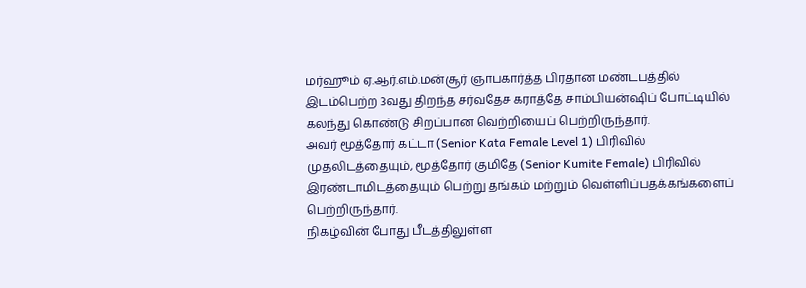மர்ஹூம் ஏ.ஆர்.எம்.மன்சூர் ஞாபகார்த்த பிரதான மண்டபத்தில் இடம்பெற்ற 3வது திறந்த சர்வதேச கராத்தே சாம்பியன்ஷிப் போட்டியில் கலந்து கொண்டு சிறப்பான வெற்றியைப் பெற்றிருந்தார்.
அவர் மூத்தோர் கட்டா (Senior Kata Female Level 1) பிரிவில் முதலிடத்தையும், மூத்தோர் குமிதே (Senior Kumite Female) பிரிவில் இரண்டாமிடத்தையும் பெற்று தங்கம் மற்றும் வெள்ளிப்பதக்கங்களைப் பெற்றிருந்தார்.
நிகழ்வின் போது பீடத்திலுள்ள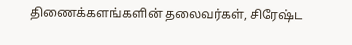திணைக்களங்களின் தலைவர்கள், சிரேஷ்ட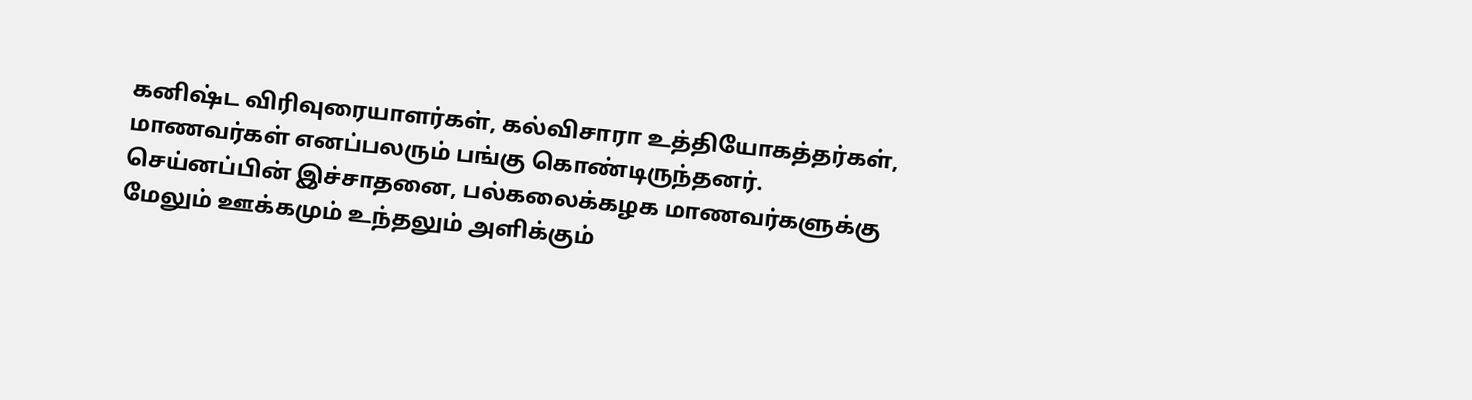கனிஷ்ட விரிவுரையாளர்கள், கல்விசாரா உத்தியோகத்தர்கள், மாணவர்கள் எனப்பலரும் பங்கு கொண்டிருந்தனர்.
செய்னப்பின் இச்சாதனை, பல்கலைக்கழக மாணவர்களுக்கு மேலும் ஊக்கமும் உந்தலும் அளிக்கும்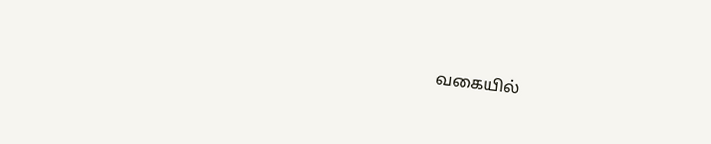வகையில்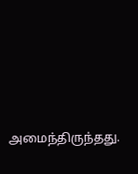அமைந்திருந்தது.